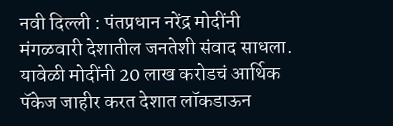नवी दिल्ली : पंतप्रधान नरेंद्र मोदींनी मंगळवारी देशातील जनतेशी संवाद साधला. यावेळी मोदींनी 20 लाख करोडचं आर्थिक पॅकेज जाहीर करत देशात लॉकडाऊन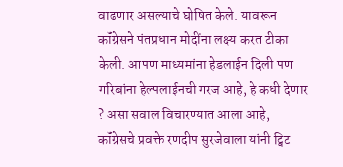वाढणार असल्याचे घोषित केले. यावरून कॉंग्रेसने पंतप्रधान मोदींना लक्ष्य करत टीका केली. आपण माध्यमांना हेडलाईन दिली पण गरिबांना हेल्पलाईनची गरज आहे, हे कधी देणार ? असा सवाल विचारण्यात आला आहे,
कॉंग्रेसचे प्रवक्ते रणदीप सुरजेवाला यांनी ट्विट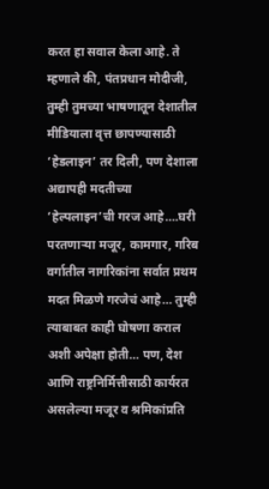करत हा सवाल केला आहे. ते म्हणाले की, पंतप्रधान मोदीजी, तुम्ही तुमच्या भाषणातून देशातील मीडियाला वृत्त छापण्यासाठी ‘हेडलाइन’ तर दिली, पण देशाला अद्यापही मदतीच्या ‘हेल्पलाइन’ची गरज आहे….घरी परतणाऱ्या मजूर, कामगार, गरिब वर्गातील नागरिकांना सर्वात प्रथम मदत मिळणे गरजेचं आहे… तुम्ही त्याबाबत काही घोषणा कराल अशी अपेक्षा होती… पण, देश आणि राष्ट्रनिर्मित्तीसाठी कार्यरत असलेल्या मजूर व श्रमिकांप्रति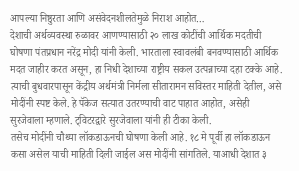आपल्या निष्ठुरता आणि असंवेदनशीलतेमुळे निराश आहोत…
देशाची अर्थव्यवस्था रुळावर आणण्यासाठी २० लाख कोटींची आर्थिक मदतीची घोषणा पंतप्रधान नरेंद्र मोदी यांनी केली. भारताला स्वावलंबी बनवण्यासाठी आर्थिक मदत जाहीर करत असून, हा निधी देशाच्या राष्ट्रीय सकल उत्पन्नाच्या दहा टक्के आहे. त्याची बुधवारपासून केंद्रीय अर्थमंत्री निर्मला सीतारामन सविस्तर माहिती देतील, असे मोदींनी स्पष्ट केले. हे पॅकेज सत्यात उतरण्याची वाट पाहात आहोत, असेही सुरजेवाला म्हणाले. ट्विटरद्वारे सुरजेवाला यांनी ही टीका केली.
तसेच मोदींनी चौथ्या लॉकडाऊनची घोषणा केली आहे. १८ मे पूर्वी हा लॉकडाऊन कसा असेल याची माहिती दिली जाईल अस मोदींनी सांगतिले. याआधी देशात ३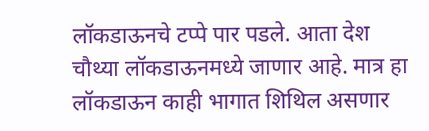लॉकडाऊनचे टप्पे पार पडले. आता देश चौथ्या लॉकडाऊनमध्ये जाणार आहे. मात्र हा लॉकडाऊन काही भागात शिथिल असणार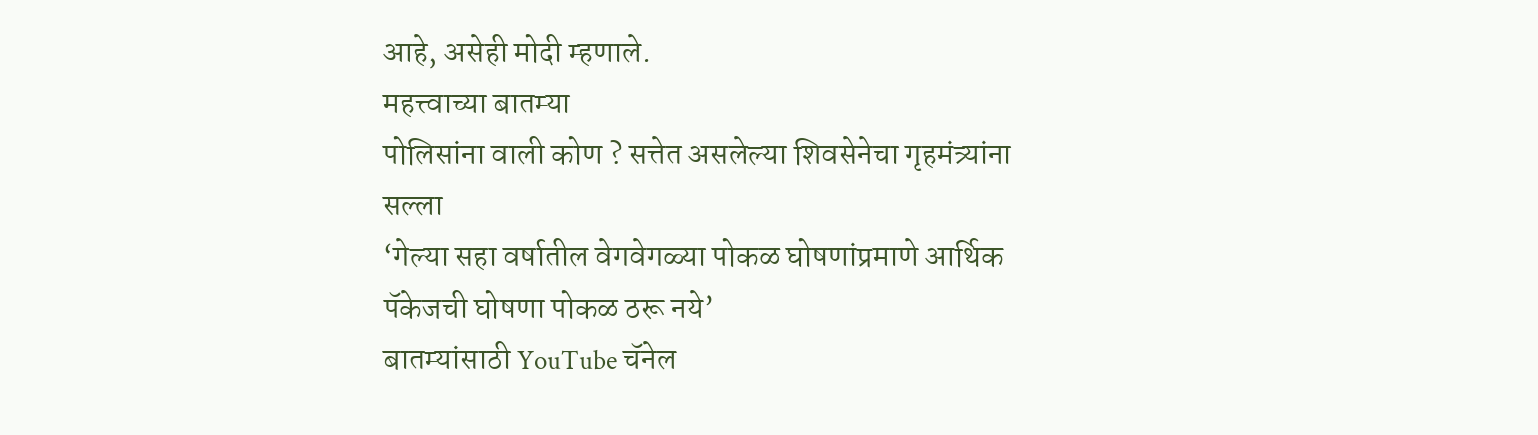आहे, असेही मोदी म्हणाले.
महत्त्वाच्या बातम्या
पोलिसांना वाली कोण ? सत्तेत असलेल्या शिवसेनेचा गृहमंत्र्यांना सल्ला
‘गेल्या सहा वर्षातील वेगवेगळ्या पोकळ घोषणांप्रमाणे आर्थिक पॅकेजची घोषणा पोकळ ठरू नये’
बातम्यांसाठी YouTube चॅनेल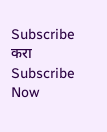Subscribe करा
Subscribe Now